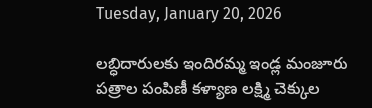Tuesday, January 20, 2026

లబ్ధిదారులకు ఇందిరమ్మ ఇండ్ల మంజూరు పత్రాల పంపిణీ కళ్యాణ లక్ష్మి చెక్కుల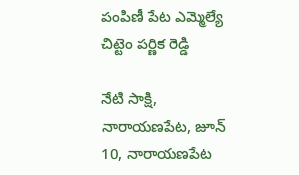పంపిణీ పేట ఎమ్మెల్యే చిట్టెం పర్ణిక రెడ్డి

నేటి సాక్షి, నారాయణపేట, జూన్ 10, నారాయణపేట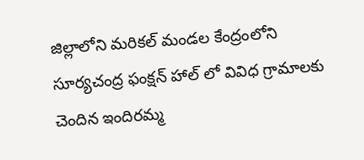జిల్లాలోని మరికల్ మండల కేంద్రంలోని సూర్యచంద్ర ఫంక్షన్ హాల్ లో వివిధ గ్రామాలకు చెందిన ఇందిరమ్మ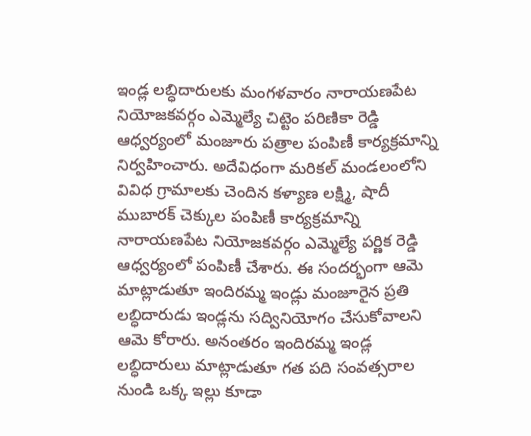ఇండ్ల లబ్ధిదారులకు మంగళవారం నారాయణపేట నియోజకవర్గం ఎమ్మెల్యే చిట్టెం పరిణికా రెడ్డి ఆధ్వర్యంలో మంజూరు పత్రాల పంపిణీ కార్యక్రమాన్ని నిర్వహించారు. అదేవిధంగా మరికల్ మండలంలోని వివిధ గ్రామాలకు చెందిన కళ్యాణ లక్ష్మి, షాదీ ముబారక్ చెక్కుల పంపిణీ కార్యక్రమాన్ని నారాయణపేట నియోజకవర్గం ఎమ్మెల్యే పర్ణిక రెడ్డి ఆధ్వర్యంలో పంపిణీ చేశారు. ఈ సందర్భంగా ఆమె మాట్లాడుతూ ఇందిరమ్మ ఇండ్లు మంజూరైన ప్రతి లబ్ధిదారుడు ఇండ్లను సద్వినియోగం చేసుకోవాలని ఆమె కోరారు. అనంతరం ఇందిరమ్మ ఇండ్ల లబ్ధిదారులు మాట్లాడుతూ గత పది సంవత్సరాల నుండి ఒక్క ఇల్లు కూడా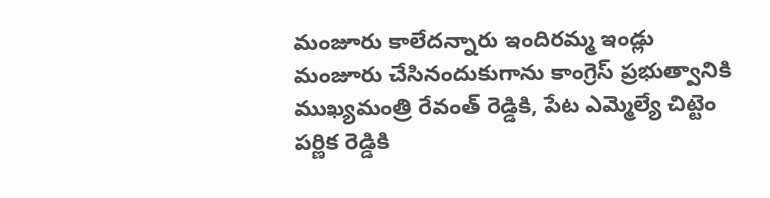మంజూరు కాలేదన్నారు ఇందిరమ్మ ఇండ్లు మంజూరు చేసినందుకుగాను కాంగ్రెస్ ప్రభుత్వానికి ముఖ్యమంత్రి రేవంత్ రెడ్డికి, పేట ఎమ్మెల్యే చిట్టెం పర్ణిక రెడ్డికి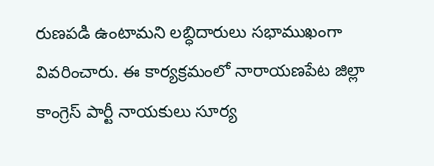రుణపడి ఉంటామని లబ్ధిదారులు సభాముఖంగా వివరించారు. ఈ కార్యక్రమంలో నారాయణపేట జిల్లా కాంగ్రెస్ పార్టీ నాయకులు సూర్య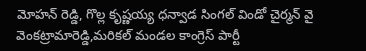మోహన్ రెడ్డి, గొల్ల కృష్ణయ్య ధన్వాడ సింగల్ విండో చైర్మన్ వై వెంకట్రామారెడ్డి,మరికల్ మండల కాంగ్రెస్ పార్టీ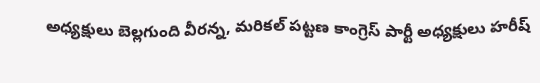అధ్యక్షులు బెల్లగుంది వీరన్న, మరికల్ పట్టణ కాంగ్రెస్ పార్టీ అధ్యక్షులు హరీష్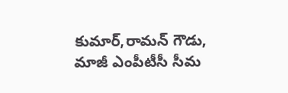కుమార్,రామన్ గౌడు, మాజీ ఎంపీటీసీ సీమ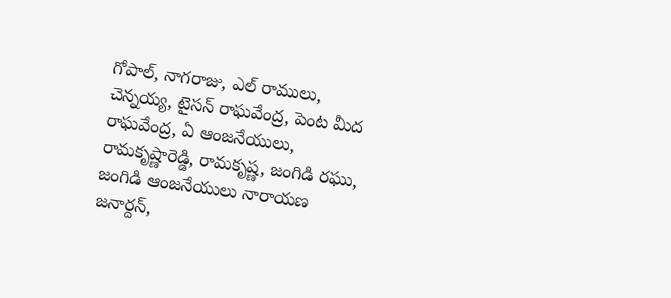గోపాల్, నాగరాజు, ఎల్ రాములు, చెన్నయ్య, టైసన్ రాఘవేంద్ర, పెంట మీద రాఘవేంద్ర, ఏ ఆంజనేయులు, రామకృష్ణారెడ్డి, రామకృష్ణ, జంగిడి రఘు, జంగిడి ఆంజనేయులు నారాయణ జనార్దన్,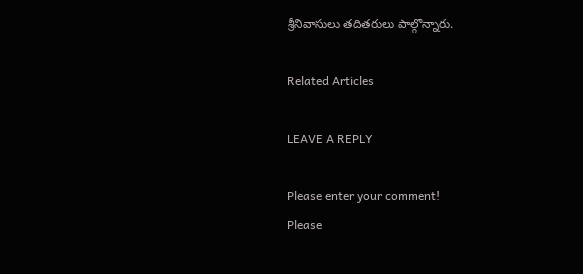శ్రీనివాసులు తదితరులు పాల్గొన్నారు.

Related Articles

LEAVE A REPLY

Please enter your comment!
Please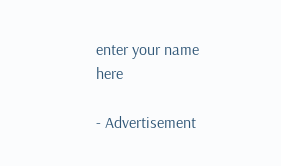enter your name here

- Advertisement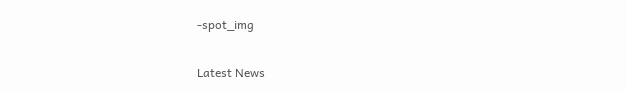-spot_img

Latest News